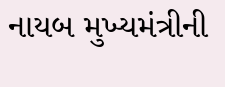નાયબ મુખ્યમંત્રીની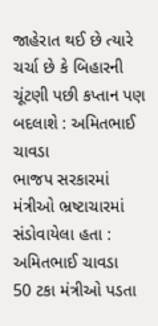જાહેરાત થઈ છે ત્યારે ચર્ચા છે કે બિહારની ચૂંટણી પછી કપ્તાન પણ બદલાશે : અમિતભાઈ ચાવડા
ભાજપ સરકારમાં મંત્રીઓ ભ્રષ્ટાચારમાં સંડોવાયેલા હતા : અમિતભાઈ ચાવડા
50 ટકા મંત્રીઓ પડતા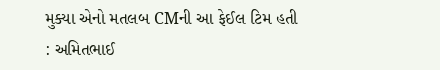મુક્યા એનો મતલબ CMની આ ફેઈલ ટિમ હતી : અમિતભાઈ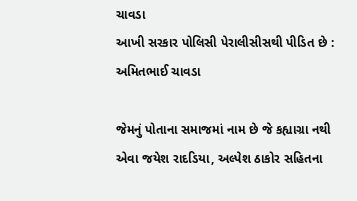ચાવડા
આખી સરકાર પોલિસી પેરાલીસીસથી પીડિત છે : અમિતભાઈ ચાવડા

જેમનું પોતાના સમાજમાં નામ છે જે કહ્યાગ્રા નથી એવા જયેશ રાદડિયા, અલ્પેશ ઠાકોર સહિતના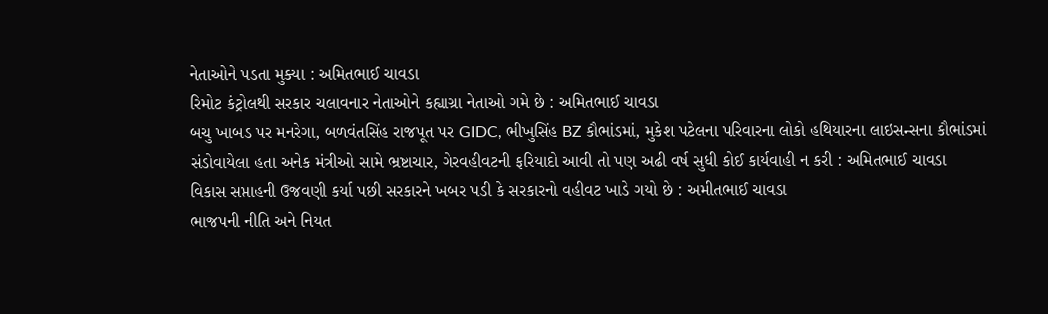નેતાઓને પડતા મુક્યા : અમિતભાઈ ચાવડા
રિમોટ કંટ્રોલથી સરકાર ચલાવનાર નેતાઓને કહ્યાગ્રા નેતાઓ ગમે છે : અમિતભાઈ ચાવડા
બચુ ખાબડ પર મનરેગા, બળવંતસિંહ રાજપૂત પર GIDC, ભીખુસિંહ BZ કૌભાંડમાં, મુકેશ પટેલના પરિવારના લોકો હથિયારના લાઇસન્સના કૌભાંડમાં સંડોવાયેલા હતા અનેક મંત્રીઓ સામે ભ્રષ્ટાચાર, ગેરવહીવટની ફરિયાદો આવી તો પણ અઢી વર્ષ સુધી કોઈ કાર્યવાહી ન કરી : અમિતભાઈ ચાવડા
વિકાસ સપ્તાહની ઉજવણી કર્યા પછી સરકારને ખબર પડી કે સરકારનો વહીવટ ખાડે ગયો છે : અમીતભાઈ ચાવડા
ભાજપની નીતિ અને નિયત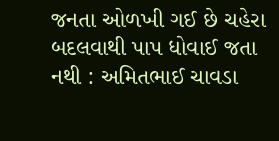જનતા ઓળખી ગઈ છે ચહેરા બદલવાથી પાપ ધોવાઈ જતા નથી : અમિતભાઈ ચાવડા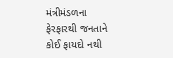મંત્રીમંડળના ફેરફારથી જનતાને કોઈ ફાયદો નથી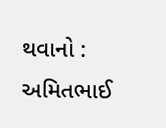થવાનો : અમિતભાઈ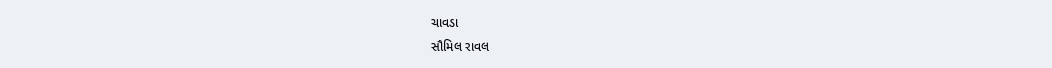ચાવડા
સૌમિલ રાવલ